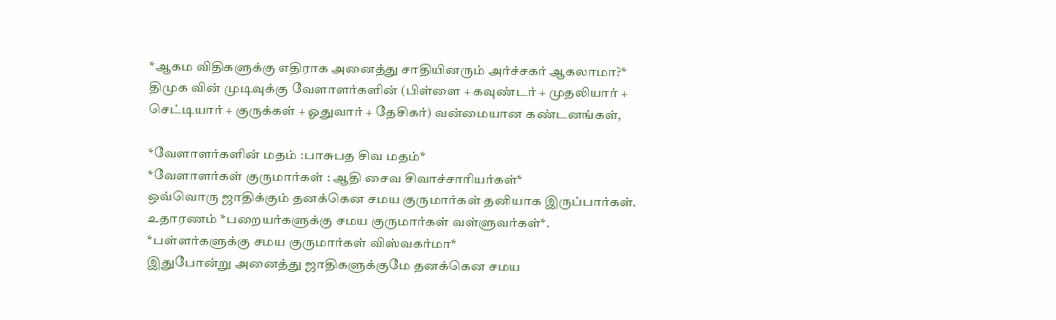*ஆகம விதிகளுக்கு எதிராக அனைத்து சாதியினரும் அர்ச்சகர் ஆகலாமா?*
திமுக வின் முடிவுக்கு வேளாளர்களின் (பிள்ளை + கவுண்டர் + முதலியார் + செட்டியார் + குருக்கள் + ஓதுவார் + தேசிகர்) வன்மையான கண்டனங்கள்,

*வேளாளர்களின் மதம் :பாசுபத சிவ மதம்*
*வேளாளர்கள் குருமார்கள் : ஆதி சைவ சிவாச்சாரியர்கள்*
ஒவ்வொரு ஜாதிக்கும் தனக்கென சமய குருமார்கள் தனியாக இருப்பார்கள்.
உதாரணம் *பறையர்களுக்கு சமய குருமார்கள் வள்ளுவர்கள்*.
*பள்ளர்களுக்கு சமய குருமார்கள் விஸ்வகர்மா*
இதுபோன்று அனைத்து ஜாதிகளுக்குமே தனக்கென சமய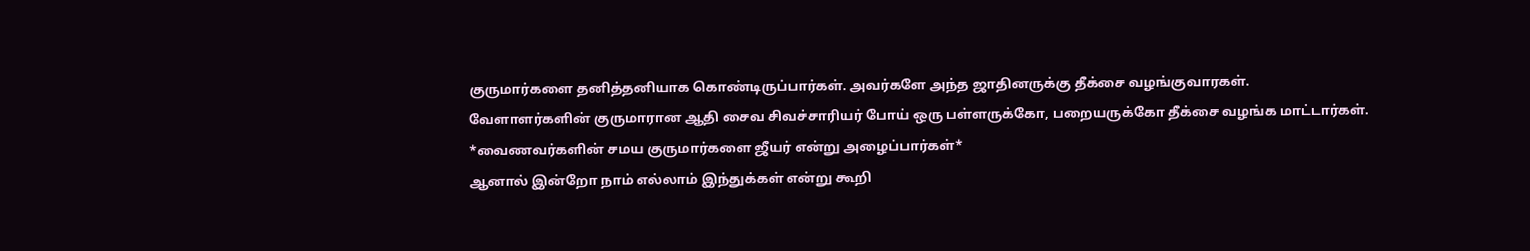குருமார்களை தனித்தனியாக கொண்டிருப்பார்கள். அவர்களே அந்த ஜாதினருக்கு தீக்சை வழங்குவாரகள்.
வேளாளர்களின் குருமாரான ஆதி சைவ சிவச்சாரியர் போய் ஒரு பள்ளருக்கோ, பறையருக்கோ தீக்சை வழங்க மாட்டார்கள்.
*வைணவர்களின் சமய குருமார்களை ஜீயர் என்று அழைப்பார்கள்*
ஆனால் இன்றோ நாம் எல்லாம் இந்துக்கள் என்று கூறி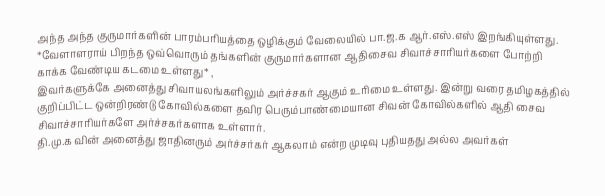அந்த அந்த குருமார்களின் பாரம்பரியத்தை ஒழிக்கும் வேலையில் பா.ஜ.க ஆர்.எஸ்.எஸ் இறங்கியுள்ளது.
*வேளாளராய் பிறந்த ஒவ்வொரும் தங்களின் குருமார்களான ஆதிசைவ சிவாச்சாரியர்களை போற்றி காக்க வேண்டிய கடமை உள்ளது* ,
இவர்களுக்கே அனைத்து சிவாயலங்களிலும் அர்ச்சகர் ஆகும் உரிமை உள்ளது. இன்று வரை தமிழகத்தில் குறிப்பிட்ட ஒன்றிரண்டு கோவில்களை தவிர பெரும்பாண்மையான சிவன் கோவில்களில் ஆதி சைவ சிவாச்சாரியர்களே அர்ச்சகர்களாக உள்ளார்.
தி.மு.க வின் அனைத்து ஜாதினரும் அர்ச்சர்கர் ஆகலாம் என்ற முடிவு புதியதது அல்ல அவர்கள்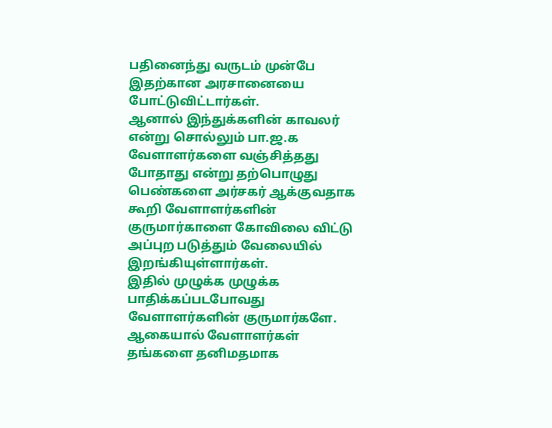பதினைந்து வருடம் முன்பே இதற்கான அரசானையை போட்டுவிட்டார்கள்.
ஆனால் இந்துக்களின் காவலர் என்று சொல்லும் பா.ஜ.க வேளாளர்களை வஞ்சித்தது போதாது என்று தற்பொழுது பெண்களை அர்சகர் ஆக்குவதாக கூறி வேளாளர்களின் குருமார்காளை கோவிலை விட்டு அப்புற படுத்தும் வேலையில் இறங்கியுள்ளார்கள்.
இதில் முழுக்க முழுக்க பாதிக்கப்படபோவது வேளாளர்களின் குருமார்களே.
ஆகையால் வேளாளர்கள் தங்களை தனிமதமாக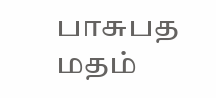பாசுபத மதம்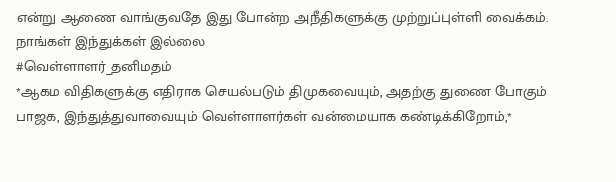என்று ஆணை வாங்குவதே இது போன்ற அநீதிகளுக்கு முற்றுப்புள்ளி வைக்கம்.
நாங்கள் இந்துக்கள் இல்லை
#வெள்ளாளர்_தனிமதம்
*ஆகம விதிகளுக்கு எதிராக செயல்படும் திமுகவையும், அதற்கு துணை போகும் பாஜக, இந்துத்துவாவையும் வெள்ளாளர்கள் வன்மையாக கண்டிக்கிறோம்,*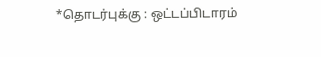*தொடர்புக்கு : ஒட்டப்பிடாரம்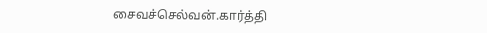சைவச்செல்வன்.கார்த்தி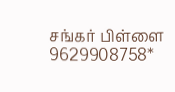சங்கர் பிள்ளை 9629908758*